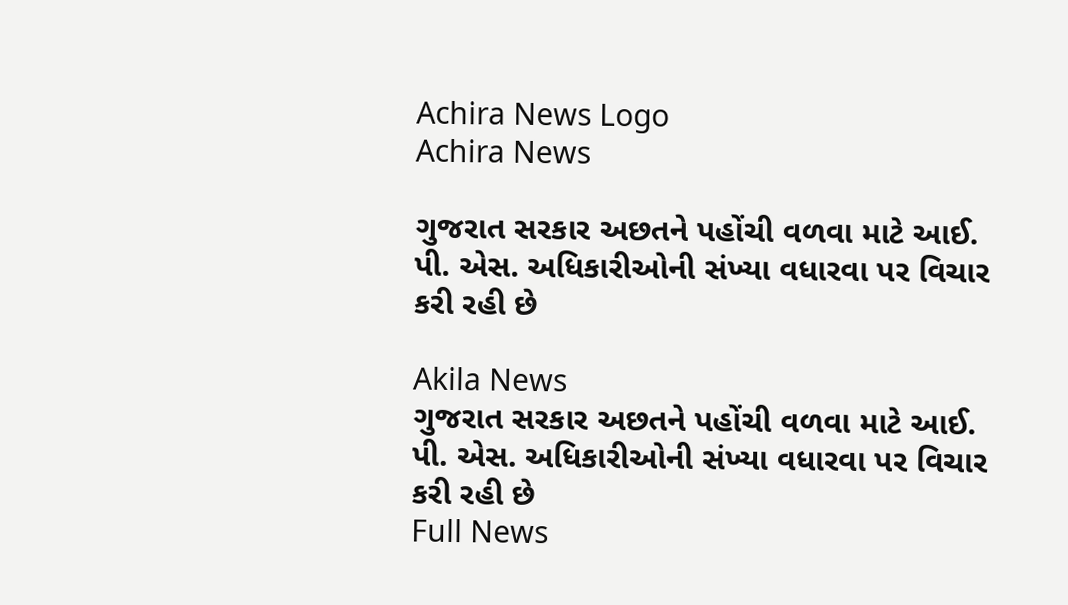Achira News Logo
Achira News

ગુજરાત સરકાર અછતને પહોંચી વળવા માટે આઈ. પી. એસ. અધિકારીઓની સંખ્યા વધારવા પર વિચાર કરી રહી છે

Akila News
ગુજરાત સરકાર અછતને પહોંચી વળવા માટે આઈ. પી. એસ. અધિકારીઓની સંખ્યા વધારવા પર વિચાર કરી રહી છે
Full News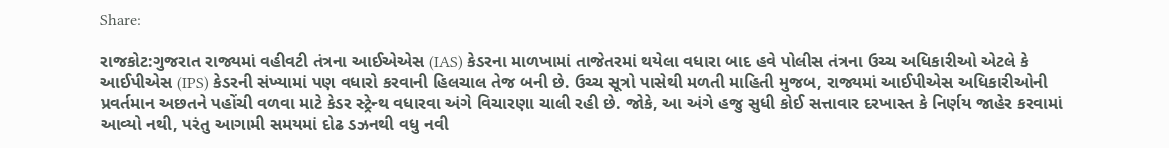Share:

રાજકોટ:ગુજરાત રાજ્યમાં વહીવટી તંત્રના આઈએએસ (IAS) કેડરના માળખામાં તાજેતરમાં થયેલા વધારા બાદ હવે પોલીસ તંત્રના ઉચ્ચ અધિકારીઓ એટલે કે આઈપીએસ (IPS) કેડરની સંખ્યામાં પણ વધારો કરવાની હિલચાલ તેજ બની છે. ઉચ્ચ સૂત્રો પાસેથી મળતી માહિતી મુજબ, રાજ્યમાં આઈપીએસ અધિકારીઓની પ્રવર્તમાન અછતને પહોંચી વળવા માટે કેડર સ્ટ્રેન્થ વધારવા અંગે વિચારણા ચાલી રહી છે. જોકે, આ અંગે હજુ સુધી કોઈ સત્તાવાર દરખાસ્ત કે નિર્ણય જાહેર કરવામાં આવ્યો નથી, પરંતુ આગામી સમયમાં દોઢ ડઝનથી વધુ નવી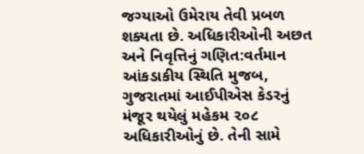જગ્યાઓ ઉમેરાય તેવી પ્રબળ શક્યતા છે. અધિકારીઓની અછત અને નિવૃત્તિનું ગણિત:વર્તમાન આંકડાકીય સ્થિતિ મુજબ, ગુજરાતમાં આઈપીએસ કેડરનું મંજૂર થયેલું મહેકમ ૨૦૮ અધિકારીઓનું છે. તેની સામે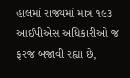હાલમાં રાજ્યમાં માત્ર ૧૯૩ આઈપીએસ અધિકારીઓ જ ફરજ બજાવી રહ્યા છે,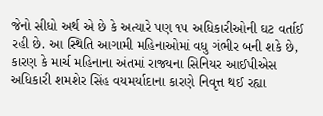જેનો સીધો અર્થ એ છે કે અત્યારે પણ ૧૫ અધિકારીઓની ઘટ વર્તાઈ રહી છે. આ સ્થિતિ આગામી મહિનાઓમાં વધુ ગંભીર બની શકે છે, કારણ કે માર્ચ મહિનાના અંતમાં રાજ્યના સિનિયર આઈપીએસ અધિકારી શમશેર સિંહ વયમર્યાદાના કારણે નિવૃત્ત થઈ રહ્યા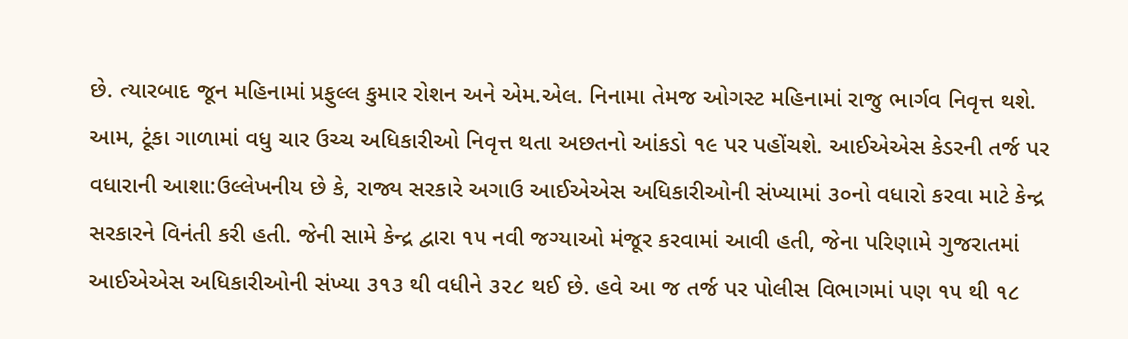છે. ત્યારબાદ જૂન મહિનામાં પ્રફુલ્લ કુમાર રોશન અને એમ.એલ. નિનામા તેમજ ઓગસ્ટ મહિનામાં રાજુ ભાર્ગવ નિવૃત્ત થશે. આમ, ટૂંકા ગાળામાં વધુ ચાર ઉચ્ચ અધિકારીઓ નિવૃત્ત થતા અછતનો આંકડો ૧૯ પર પહોંચશે. આઈએએસ કેડરની તર્જ પર વધારાની આશા:ઉલ્લેખનીય છે કે, રાજ્ય સરકારે અગાઉ આઈએએસ અધિકારીઓની સંખ્યામાં ૩૦નો વધારો કરવા માટે કેન્દ્ર સરકારને વિનંતી કરી હતી. જેની સામે કેન્દ્ર દ્વારા ૧૫ નવી જગ્યાઓ મંજૂર કરવામાં આવી હતી, જેના પરિણામે ગુજરાતમાં આઈએએસ અધિકારીઓની સંખ્યા ૩૧૩ થી વધીને ૩૨૮ થઈ છે. હવે આ જ તર્જ પર પોલીસ વિભાગમાં પણ ૧૫ થી ૧૮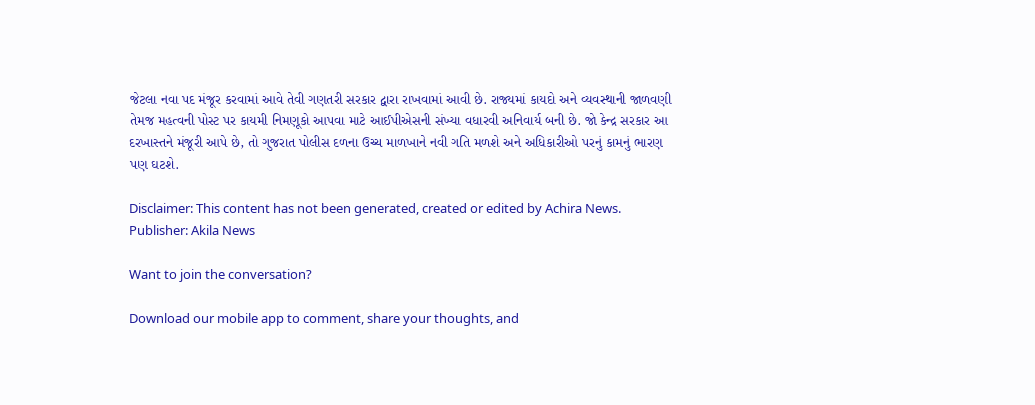જેટલા નવા પદ મંજૂર કરવામાં આવે તેવી ગણતરી સરકાર દ્વારા રાખવામાં આવી છે. રાજ્યમાં કાયદો અને વ્યવસ્થાની જાળવણી તેમજ મહત્વની પોસ્ટ પર કાયમી નિમણૂકો આપવા માટે આઈપીએસની સંખ્યા વધારવી અનિવાર્ય બની છે. જો કેન્દ્ર સરકાર આ દરખાસ્તને મંજૂરી આપે છે, તો ગુજરાત પોલીસ દળના ઉચ્ચ માળખાને નવી ગતિ મળશે અને અધિકારીઓ પરનું કામનું ભારણ પણ ઘટશે.

Disclaimer: This content has not been generated, created or edited by Achira News.
Publisher: Akila News

Want to join the conversation?

Download our mobile app to comment, share your thoughts, and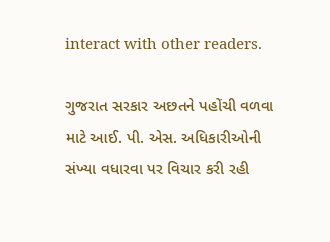interact with other readers.

ગુજરાત સરકાર અછતને પહોંચી વળવા માટે આઈ. પી. એસ. અધિકારીઓની સંખ્યા વધારવા પર વિચાર કરી રહી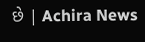છે | Achira News